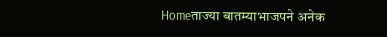Homeताज्या बातम्याभाजपने अनेक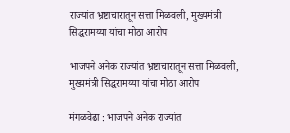राज्यांत भ्रष्टाचारातून सत्ता मिळवली, मुख्यमंत्री सिद्धरामय्या यांचा मोठा आरोप

भाजपने अनेक राज्यांत भ्रष्टाचारातून सत्ता मिळवली, मुख्यमंत्री सिद्धरामय्या यांचा मोठा आरोप

मंगळवेढा : भाजपने अनेक राज्यांत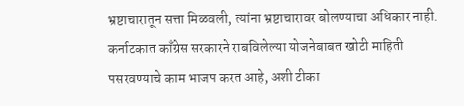भ्रष्टाचारातून सत्ता मिळवली, त्यांना भ्रष्टाचारावर बोलण्याचा अधिकार नाही. कर्नाटकात काँग्रेस सरकारने राबविलेल्या योजनेबाबत खोटी माहिती पसरवण्याचे काम भाजप करत आहे, अशी टीका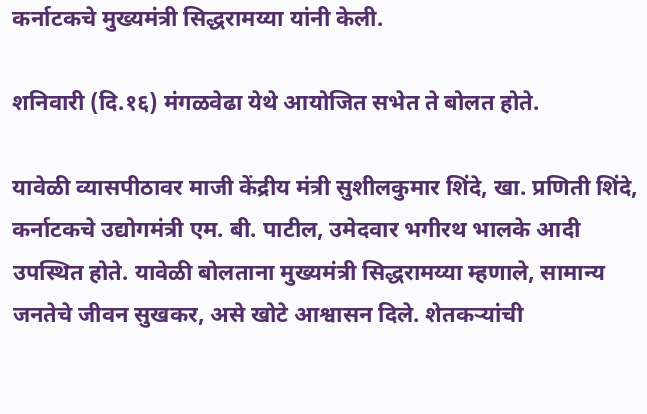कर्नाटकचे मुख्यमंत्री सिद्धरामय्या यांनी केली.

शनिवारी (दि.१६) मंगळवेढा येथे आयोजित सभेत ते बोलत होते.

यावेळी व्यासपीठावर माजी केंद्रीय मंत्री सुशीलकुमार शिंदे, खा. प्रणिती शिंदे, कर्नाटकचे उद्योगमंत्री एम. बी. पाटील, उमेदवार भगीरथ भालके आदी उपस्थित होते. यावेळी बोलताना मुख्यमंत्री सिद्धरामय्या म्हणाले, सामान्य जनतेचे जीवन सुखकर, असे खोटे आश्वासन दिले. शेतकऱ्यांची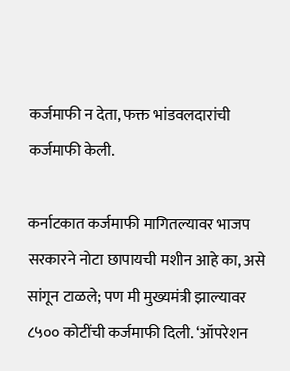कर्जमाफी न देता, फक्त भांडवलदारांची कर्जमाफी केली.

कर्नाटकात कर्जमाफी मागितल्यावर भाजप सरकारने नोटा छापायची मशीन आहे का, असे सांगून टाळले; पण मी मुख्यमंत्री झाल्यावर ८५०० कोटींची कर्जमाफी दिली. ‘ऑपरेशन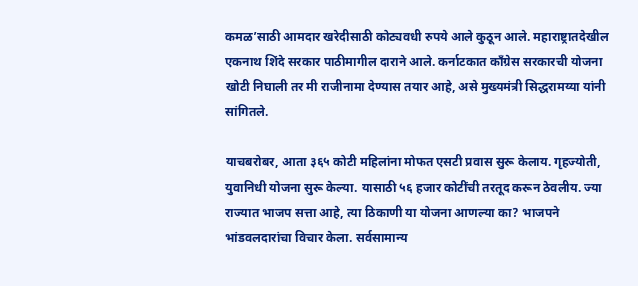कमळ’साठी आमदार खरेदीसाठी कोट्यवधी रुपये आले कुठून आले. महाराष्ट्रातदेखील एकनाथ शिंदे सरकार पाठीमागील दाराने आले. कर्नाटकात काँग्रेस सरकारची योजना खोटी निघाली तर मी राजीनामा देण्यास तयार आहे, असे मुख्यमंत्री सिद्धरामय्या यांनी सांगितले.

याचबरोबर, आता ३६५ कोटी महिलांना मोफत एसटी प्रवास सुरू केलाय. गृहज्योती, युवानिधी योजना सुरू केल्या. यासाठी ५६ हजार कोटींची तरतूद करून ठेवलीय. ज्या राज्यात भाजप सत्ता आहे, त्या ठिकाणी या योजना आणल्या का? भाजपने भांडवलदारांचा विचार केला. सर्वसामान्य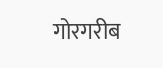गोरगरीब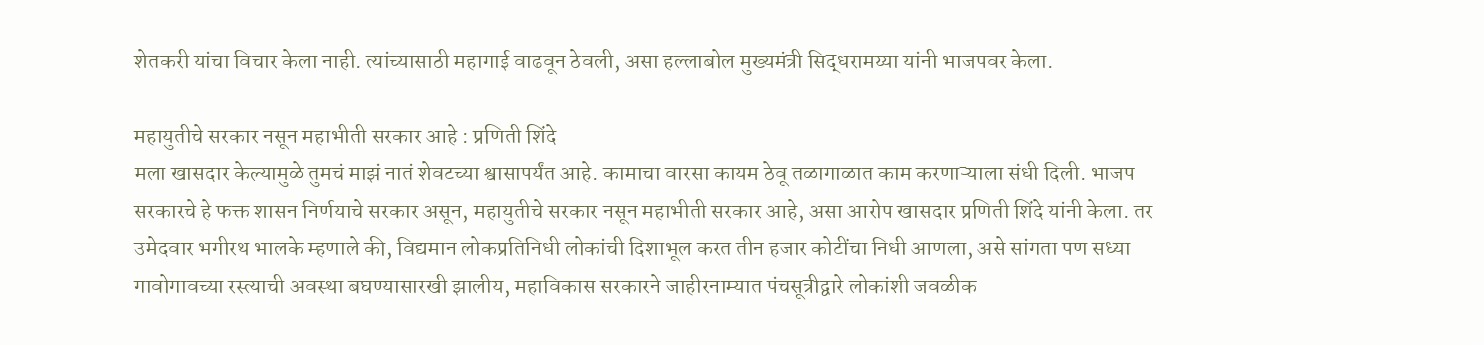शेतकरी यांचा विचार केला नाही. त्यांच्यासाठी महागाई वाढवून ठेवली, असा हल्लाबोल मुख्यमंत्री सिद्धरामय्या यांनी भाजपवर केला.

महायुतीचे सरकार नसून महाभीती सरकार आहे : प्रणिती शिंदे
मला खासदार केल्यामुळे तुमचं माझं नातं शेवटच्या श्वासापर्यंत आहे. कामाचा वारसा कायम ठेवू तळागाळात काम करणाऱ्याला संधी दिली. भाजप सरकारचे हे फक्त शासन निर्णयाचे सरकार असून, महायुतीचे सरकार नसून महाभीती सरकार आहे, असा आरोप खासदार प्रणिती शिंदे यांनी केला. तर उमेदवार भगीरथ भालके म्हणाले की, विद्यमान लोकप्रतिनिधी लोकांची दिशाभूल करत तीन हजार कोटींचा निधी आणला, असे सांगता पण सध्या गावोगावच्या रस्त्याची अवस्था बघण्यासारखी झालीय, महाविकास सरकारने जाहीरनाम्यात पंचसूत्रीद्वारे लोकांशी जवळीक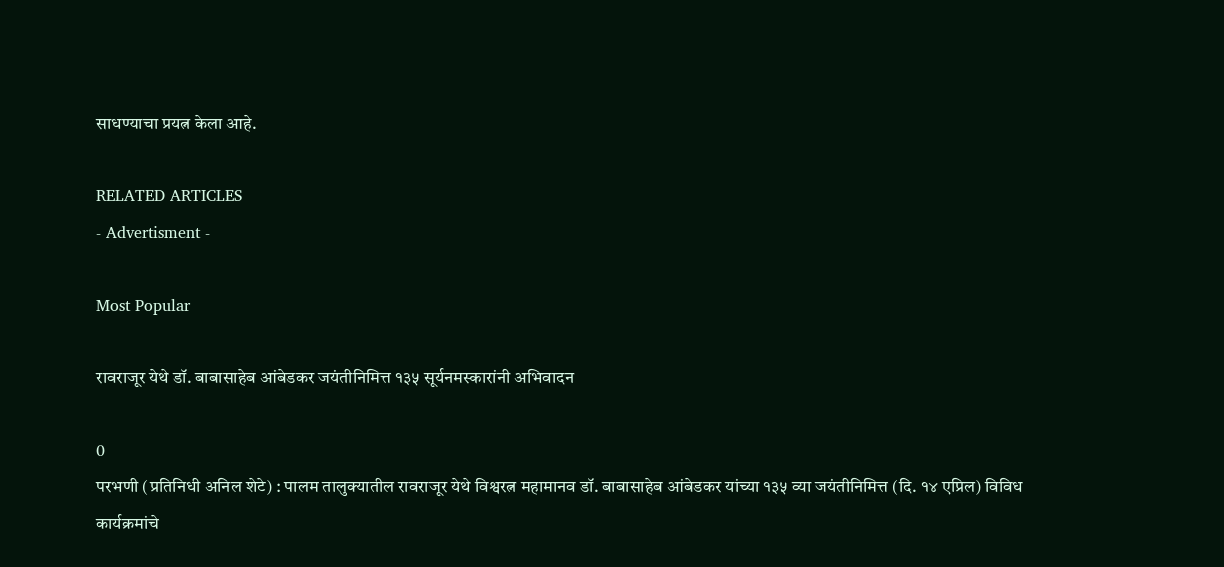साधण्याचा प्रयत्न केला आहे.

RELATED ARTICLES
- Advertisment -

Most Popular

रावराजूर येथे डॉ. बाबासाहेब आंबेडकर जयंतीनिमित्त १३५ सूर्यनमस्कारांनी अभिवादन

0
परभणी (प्रतिनिधी अनिल शेटे) : पालम तालुक्यातील रावराजूर येथे विश्वरत्न महामानव डॉ. बाबासाहेब आंबेडकर यांच्या १३५ व्या जयंतीनिमित्त (दि. १४ एप्रिल) विविध कार्यक्रमांचे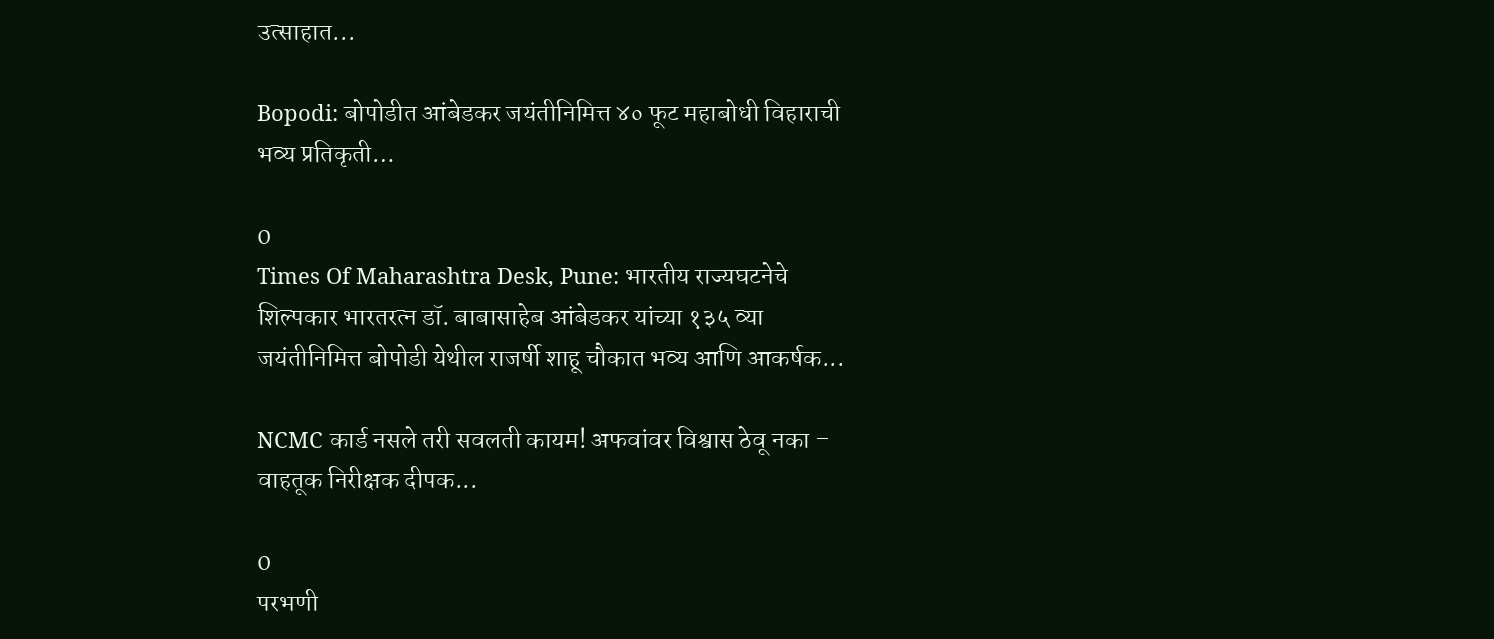उत्साहात...

Bopodi: बोपोडीत आंबेडकर जयंतीनिमित्त ४० फूट महाबोधी विहाराची भव्य प्रतिकृती…

0
Times Of Maharashtra Desk, Pune: भारतीय राज्यघटनेचे शिल्पकार भारतरत्न डॉ. बाबासाहेब आंबेडकर यांच्या १३५ व्या जयंतीनिमित्त बोपोडी येथील राजर्षी शाहू चौकात भव्य आणि आकर्षक...

NCMC कार्ड नसले तरी सवलती कायम! अफवांवर विश्वास ठेवू नका – वाहतूक निरीक्षक दीपक...

0
परभणी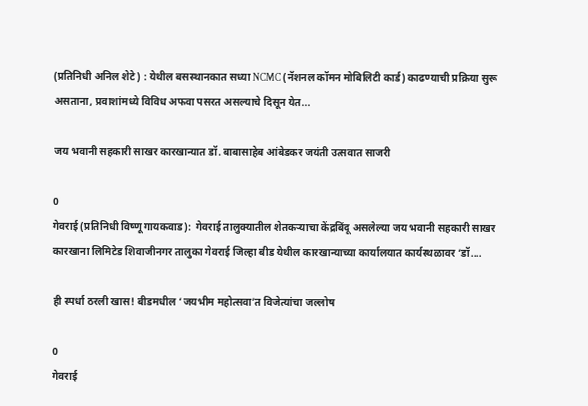(प्रतिनिधी अनिल शेटे) : येथील बसस्थानकात सध्या NCMC (नॅशनल कॉमन मोबिलिटी कार्ड) काढण्याची प्रक्रिया सुरू असताना, प्रवाशांमध्ये विविध अफवा पसरत असल्याचे दिसून येत...

जय भवानी सहकारी साखर कारखान्यात डॉ. बाबासाहेब आंबेडकर जयंती उत्सवात साजरी

0
गेवराई (प्रतिनिधी विष्णू गायकवाड):  गेवराई तालुक्यातील शेतकऱ्याचा केंद्रबिंदू असलेल्या जय भवानी सहकारी साखर कारखाना लिमिटेड शिवाजीनगर तालुका गेवराई जिल्हा बीड येथील कारखान्याच्या कार्यालयात कार्यस्थळावर ‘डॉ....

ही स्पर्धा ठरली खास! बीडमधील ‘जयभीम महोत्सवा’त विजेत्यांचा जल्लोष

0
गेवराई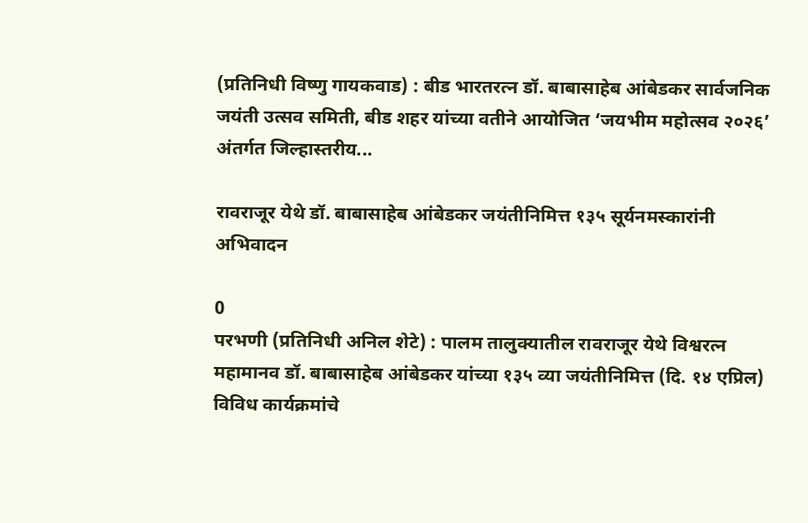(प्रतिनिधी विष्णु गायकवाड) : बीड भारतरत्न डॉ. बाबासाहेब आंबेडकर सार्वजनिक जयंती उत्सव समिती, बीड शहर यांच्या वतीने आयोजित ‘जयभीम महोत्सव २०२६’ अंतर्गत जिल्हास्तरीय...

रावराजूर येथे डॉ. बाबासाहेब आंबेडकर जयंतीनिमित्त १३५ सूर्यनमस्कारांनी अभिवादन

0
परभणी (प्रतिनिधी अनिल शेटे) : पालम तालुक्यातील रावराजूर येथे विश्वरत्न महामानव डॉ. बाबासाहेब आंबेडकर यांच्या १३५ व्या जयंतीनिमित्त (दि. १४ एप्रिल) विविध कार्यक्रमांचे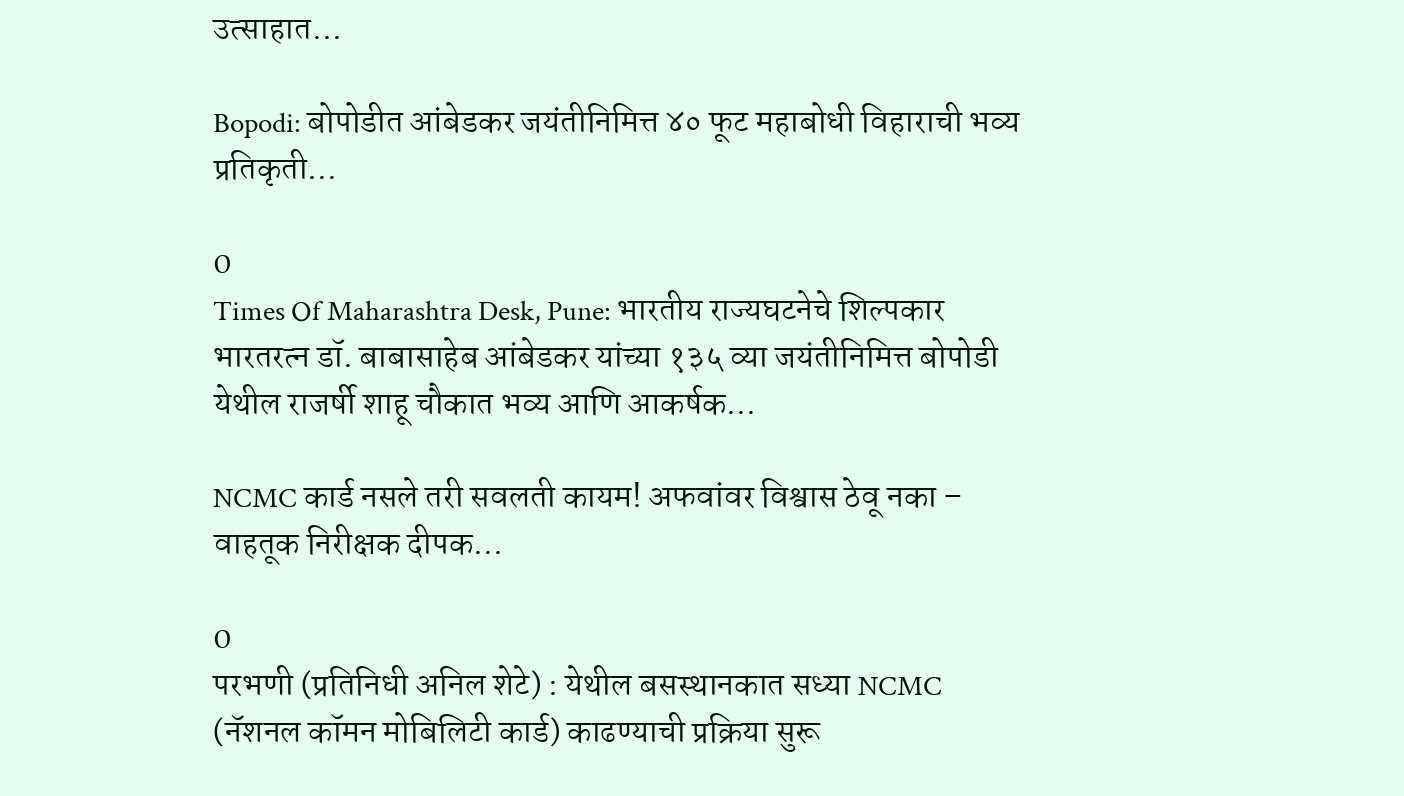उत्साहात...

Bopodi: बोपोडीत आंबेडकर जयंतीनिमित्त ४० फूट महाबोधी विहाराची भव्य प्रतिकृती…

0
Times Of Maharashtra Desk, Pune: भारतीय राज्यघटनेचे शिल्पकार भारतरत्न डॉ. बाबासाहेब आंबेडकर यांच्या १३५ व्या जयंतीनिमित्त बोपोडी येथील राजर्षी शाहू चौकात भव्य आणि आकर्षक...

NCMC कार्ड नसले तरी सवलती कायम! अफवांवर विश्वास ठेवू नका – वाहतूक निरीक्षक दीपक...

0
परभणी (प्रतिनिधी अनिल शेटे) : येथील बसस्थानकात सध्या NCMC (नॅशनल कॉमन मोबिलिटी कार्ड) काढण्याची प्रक्रिया सुरू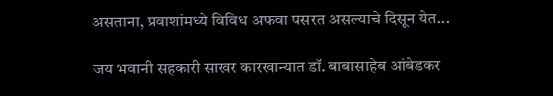असताना, प्रवाशांमध्ये विविध अफवा पसरत असल्याचे दिसून येत...

जय भवानी सहकारी साखर कारखान्यात डॉ. बाबासाहेब आंबेडकर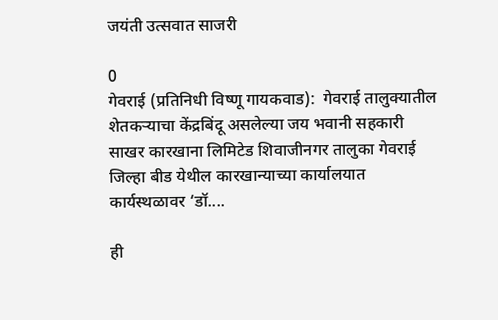जयंती उत्सवात साजरी

0
गेवराई (प्रतिनिधी विष्णू गायकवाड):  गेवराई तालुक्यातील शेतकऱ्याचा केंद्रबिंदू असलेल्या जय भवानी सहकारी साखर कारखाना लिमिटेड शिवाजीनगर तालुका गेवराई जिल्हा बीड येथील कारखान्याच्या कार्यालयात कार्यस्थळावर ‘डॉ....

ही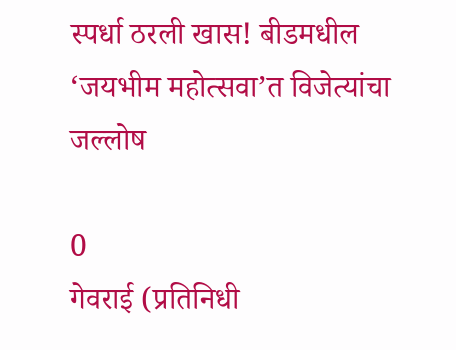स्पर्धा ठरली खास! बीडमधील ‘जयभीम महोत्सवा’त विजेत्यांचा जल्लोष

0
गेवराई (प्रतिनिधी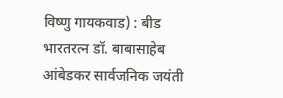विष्णु गायकवाड) : बीड भारतरत्न डॉ. बाबासाहेब आंबेडकर सार्वजनिक जयंती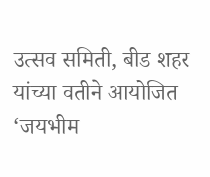उत्सव समिती, बीड शहर यांच्या वतीने आयोजित ‘जयभीम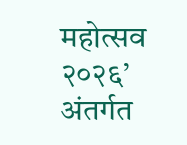महोत्सव २०२६’ अंतर्गत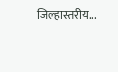जिल्हास्तरीय...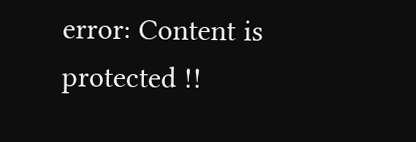error: Content is protected !!